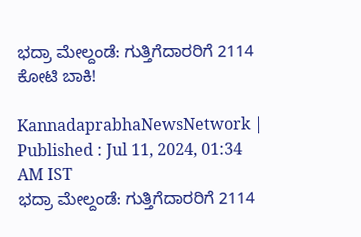ಭದ್ರಾ ಮೇಲ್ದಂಡೆ: ಗುತ್ತಿಗೆದಾರರಿಗೆ 2114 ಕೋಟಿ ಬಾಕಿ!

KannadaprabhaNewsNetwork |
Published : Jul 11, 2024, 01:34 AM IST
ಭದ್ರಾ ಮೇಲ್ದಂಡೆ: ಗುತ್ತಿಗೆದಾರರಿಗೆ 2114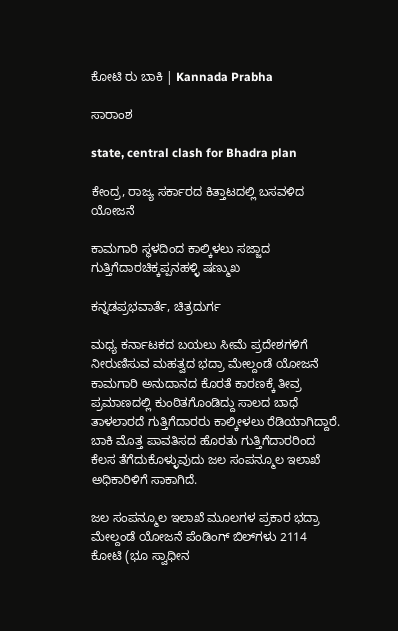ಕೋಟಿ ರು ಬಾಕಿ | Kannada Prabha

ಸಾರಾಂಶ

state, central clash for Bhadra plan

ಕೇಂದ್ರ, ರಾಜ್ಯ ಸರ್ಕಾರದ ಕಿತ್ತಾಟದಲ್ಲಿ ಬಸವಳಿದ ಯೋಜನೆ

ಕಾಮಗಾರಿ ಸ್ಥಳದಿಂದ ಕಾಲ್ಕಿಳಲು ಸಜ್ಜಾದ ಗುತ್ತಿಗೆದಾರಚಿಕ್ಕಪ್ಪನಹಳ್ಳಿ ಷಣ್ಮುಖ

ಕನ್ನಡಪ್ರಭವಾರ್ತೆ, ಚಿತ್ರದುರ್ಗ

ಮಧ್ಯ ಕರ್ನಾಟಕದ ಬಯಲು ಸೀಮೆ ಪ್ರದೇಶಗಳಿಗೆ ನೀರುಣಿಸುವ ಮಹತ್ವದ ಭದ್ರಾ ಮೇಲ್ದಂಡೆ ಯೋಜನೆ ಕಾಮಗಾರಿ ಅನುದಾನದ ಕೊರತೆ ಕಾರಣಕ್ಕೆ ತೀವ್ರ ಪ್ರಮಾಣದಲ್ಲಿ ಕುಂಠಿತಗೊಂಡಿದ್ದು ಸಾಲದ ಬಾಧೆ ತಾಳಲಾರದೆ ಗುತ್ತಿಗೆದಾರರು ಕಾಲ್ಕೀಳಲು ರೆಡಿಯಾಗಿದ್ದಾರೆ. ಬಾಕಿ ಮೊತ್ತ ಪಾವತಿಸದ ಹೊರತು ಗುತ್ತಿಗೆದಾರರಿಂದ ಕೆಲಸ ತೆಗೆದುಕೊಳ್ಳುವುದು ಜಲ ಸಂಪನ್ಮೂಲ ಇಲಾಖೆ ಅಧಿಕಾರಿಳಿಗೆ ಸಾಕಾಗಿದೆ.

ಜಲ ಸಂಪನ್ಮೂಲ ಇಲಾಖೆ ಮೂಲಗಳ ಪ್ರಕಾರ ಭದ್ರಾ ಮೇಲ್ದಂಡೆ ಯೋಜನೆ ಪೆಂಡಿಂಗ್ ಬಿಲ್‌ಗಳು 2114 ಕೋಟಿ (ಭೂ ಸ್ವಾಧೀನ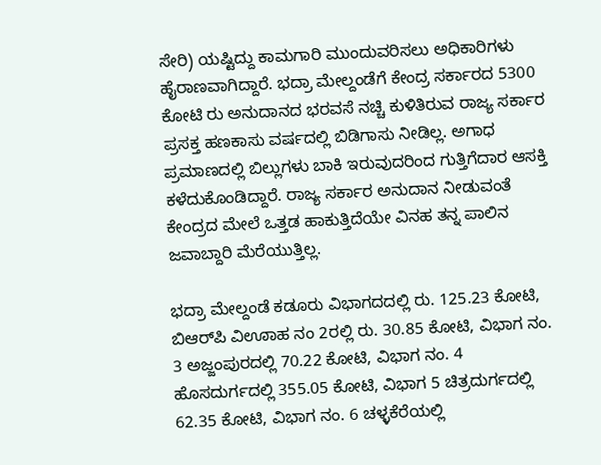ಸೇರಿ) ಯಷ್ಟಿದ್ದು ಕಾಮಗಾರಿ ಮುಂದುವರಿಸಲು ಅಧಿಕಾರಿಗಳು ಹೈರಾಣವಾಗಿದ್ದಾರೆ. ಭದ್ರಾ ಮೇಲ್ದಂಡೆಗೆ ಕೇಂದ್ರ ಸರ್ಕಾರದ 5300 ಕೋಟಿ ರು ಅನುದಾನದ ಭರವಸೆ ನಚ್ಚಿ ಕುಳಿತಿರುವ ರಾಜ್ಯ ಸರ್ಕಾರ ಪ್ರಸಕ್ತ ಹಣಕಾಸು ವರ್ಷದಲ್ಲಿ ಬಿಡಿಗಾಸು ನೀಡಿಲ್ಲ. ಅಗಾಧ ಪ್ರಮಾಣದಲ್ಲಿ ಬಿಲ್ಲುಗಳು ಬಾಕಿ ಇರುವುದರಿಂದ ಗುತ್ತಿಗೆದಾರ ಆಸಕ್ತಿ ಕಳೆದುಕೊಂಡಿದ್ದಾರೆ. ರಾಜ್ಯ ಸರ್ಕಾರ ಅನುದಾನ ನೀಡುವಂತೆ ಕೇಂದ್ರದ ಮೇಲೆ ಒತ್ತಡ ಹಾಕುತ್ತಿದೆಯೇ ವಿನಹ ತನ್ನ ಪಾಲಿನ ಜವಾಬ್ದಾರಿ ಮೆರೆಯುತ್ತಿಲ್ಲ.

ಭದ್ರಾ ಮೇಲ್ದಂಡೆ ಕಡೂರು ವಿಭಾಗದದಲ್ಲಿ ರು. 125.23 ಕೋಟಿ, ಬಿಆರ್‌ಪಿ ವಿಊಾಹ ನಂ 2ರಲ್ಲಿ ರು. 30.85 ಕೋಟಿ, ವಿಭಾಗ ನಂ. 3 ಅಜ್ಜಂಪುರದಲ್ಲಿ 70.22 ಕೋಟಿ, ವಿಭಾಗ ನಂ. 4 ಹೊಸದುರ್ಗದಲ್ಲಿ 355.05 ಕೋಟಿ, ವಿಭಾಗ 5 ಚಿತ್ರದುರ್ಗದಲ್ಲಿ 62.35 ಕೋಟಿ, ವಿಭಾಗ ನಂ. 6 ಚಳ್ಳಕೆರೆಯಲ್ಲಿ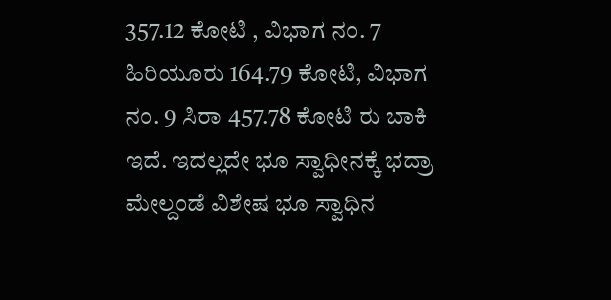357.12 ಕೋಟಿ , ವಿಭಾಗ ನಂ. 7 ಹಿರಿಯೂರು 164.79 ಕೋಟಿ, ವಿಭಾಗ ನಂ. 9 ಸಿರಾ 457.78 ಕೋಟಿ ರು ಬಾಕಿ ಇದೆ. ಇದಲ್ಲದೇ ಭೂ ಸ್ವಾಧೀನಕ್ಕೆ ಭದ್ರಾ ಮೇಲ್ದಂಡೆ ವಿಶೇಷ ಭೂ ಸ್ವಾಧಿನ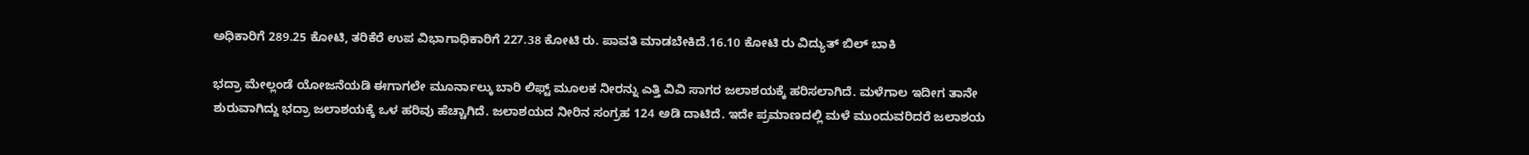ಅಧಿಕಾರಿಗೆ 289.25 ಕೋಟಿ, ತರಿಕೆರೆ ಉಪ ವಿಭಾಗಾಧಿಕಾರಿಗೆ 227.38 ಕೋಟಿ ರು. ಪಾವತಿ ಮಾಡಬೇಕಿದೆ.16.10 ಕೋಟಿ ರು ವಿದ್ಯುತ್ ಬಿಲ್ ಬಾಕಿ

ಭದ್ರಾ ಮೇಲ್ಲಂಡೆ ಯೋಜನೆಯಡಿ ಈಗಾಗಲೇ ಮೂರ್ನಾಲ್ಕು ಬಾರಿ ಲಿಫ್ಟ್‌ ಮೂಲಕ ನೀರನ್ನು ಎತ್ತಿ ವಿವಿ ಸಾಗರ ಜಲಾಶಯಕ್ಕೆ ಹರಿಸಲಾಗಿದೆ. ಮಳೆಗಾಲ ಇದೀಗ ತಾನೇ ಶುರುವಾಗಿದ್ದು ಭದ್ರಾ ಜಲಾಶಯಕ್ಕೆ ಒಳ ಹರಿವು ಹೆಚ್ಚಾಗಿದೆ. ಜಲಾಶಯದ ನೀರಿನ ಸಂಗ್ರಹ 124 ಅಡಿ ದಾಟಿದೆ. ಇದೇ ಪ್ರಮಾಣದಲ್ಲಿ ಮಳೆ ಮುಂದುವರಿದರೆ ಜಲಾಶಯ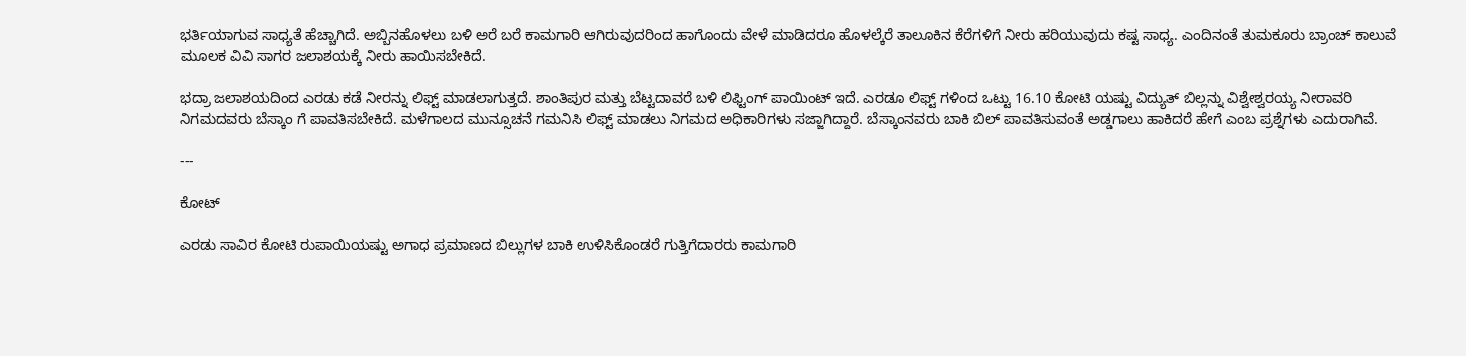ಭರ್ತಿಯಾಗುವ ಸಾಧ್ಯತೆ ಹೆಚ್ಚಾಗಿದೆ. ಅಬ್ಬಿನಹೊಳಲು ಬಳಿ ಅರೆ ಬರೆ ಕಾಮಗಾರಿ ಆಗಿರುವುದರಿಂದ ಹಾಗೊಂದು ವೇಳೆ ಮಾಡಿದರೂ ಹೊಳಲ್ಕೆರೆ ತಾಲೂಕಿನ ಕೆರೆಗಳಿಗೆ ನೀರು ಹರಿಯುವುದು ಕಷ್ಟ ಸಾಧ್ಯ. ಎಂದಿನಂತೆ ತುಮಕೂರು ಬ್ರಾಂಚ್ ಕಾಲುವೆ ಮೂಲಕ ವಿವಿ ಸಾಗರ ಜಲಾಶಯಕ್ಕೆ ನೀರು ಹಾಯಿಸಬೇಕಿದೆ.

ಭದ್ರಾ ಜಲಾಶಯದಿಂದ ಎರಡು ಕಡೆ ನೀರನ್ನು ಲಿಫ್ಟ್ ಮಾಡಲಾಗುತ್ತದೆ. ಶಾಂತಿಪುರ ಮತ್ತು ಬೆಟ್ಟದಾವರೆ ಬಳಿ ಲಿಫ್ಟಿಂಗ್ ಪಾಯಿಂಟ್ ಇದೆ. ಎರಡೂ ಲಿಫ್ಟ್ ಗಳಿಂದ ಒಟ್ಟು 16.10 ಕೋಟಿ ಯಷ್ಟು ವಿದ್ಯುತ್ ಬಿಲ್ಲನ್ನು ವಿಶ್ವೇಶ್ವರಯ್ಯ ನೀರಾವರಿ ನಿಗಮದವರು ಬೆಸ್ಕಾಂ ಗೆ ಪಾವತಿಸಬೇಕಿದೆ. ಮಳೆಗಾಲದ ಮುನ್ಸೂಚನೆ ಗಮನಿಸಿ ಲಿಫ್ಟ್ ಮಾಡಲು ನಿಗಮದ ಅಧಿಕಾರಿಗಳು ಸಜ್ಜಾಗಿದ್ದಾರೆ. ಬೆಸ್ಕಾಂನವರು ಬಾಕಿ ಬಿಲ್ ಪಾವತಿಸುವಂತೆ ಅಡ್ಡಗಾಲು ಹಾಕಿದರೆ ಹೇಗೆ ಎಂಬ ಪ್ರಶ್ನೆಗಳು ಎದುರಾಗಿವೆ.

---

ಕೋಟ್

ಎರಡು ಸಾವಿರ ಕೋಟಿ ರುಪಾಯಿಯಷ್ಟು ಅಗಾಧ ಪ್ರಮಾಣದ ಬಿಲ್ಲುಗಳ ಬಾಕಿ ಉಳಿಸಿಕೊಂಡರೆ ಗುತ್ತಿಗೆದಾರರು ಕಾಮಗಾರಿ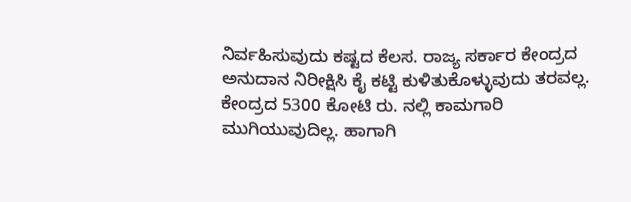ನಿರ್ವಹಿಸುವುದು ಕಷ್ಟದ ಕೆಲಸ. ರಾಜ್ಯ ಸರ್ಕಾರ ಕೇಂದ್ರದ ಅನುದಾನ ನಿರೀಕ್ಷಿಸಿ ಕೈ ಕಟ್ಟಿ ಕುಳಿತುಕೊಳ್ಳುವುದು ತರವಲ್ಲ. ಕೇಂದ್ರದ 5300 ಕೋಟಿ ರು. ನಲ್ಲಿ ಕಾಮಗಾರಿ ಮುಗಿಯುವುದಿಲ್ಲ. ಹಾಗಾಗಿ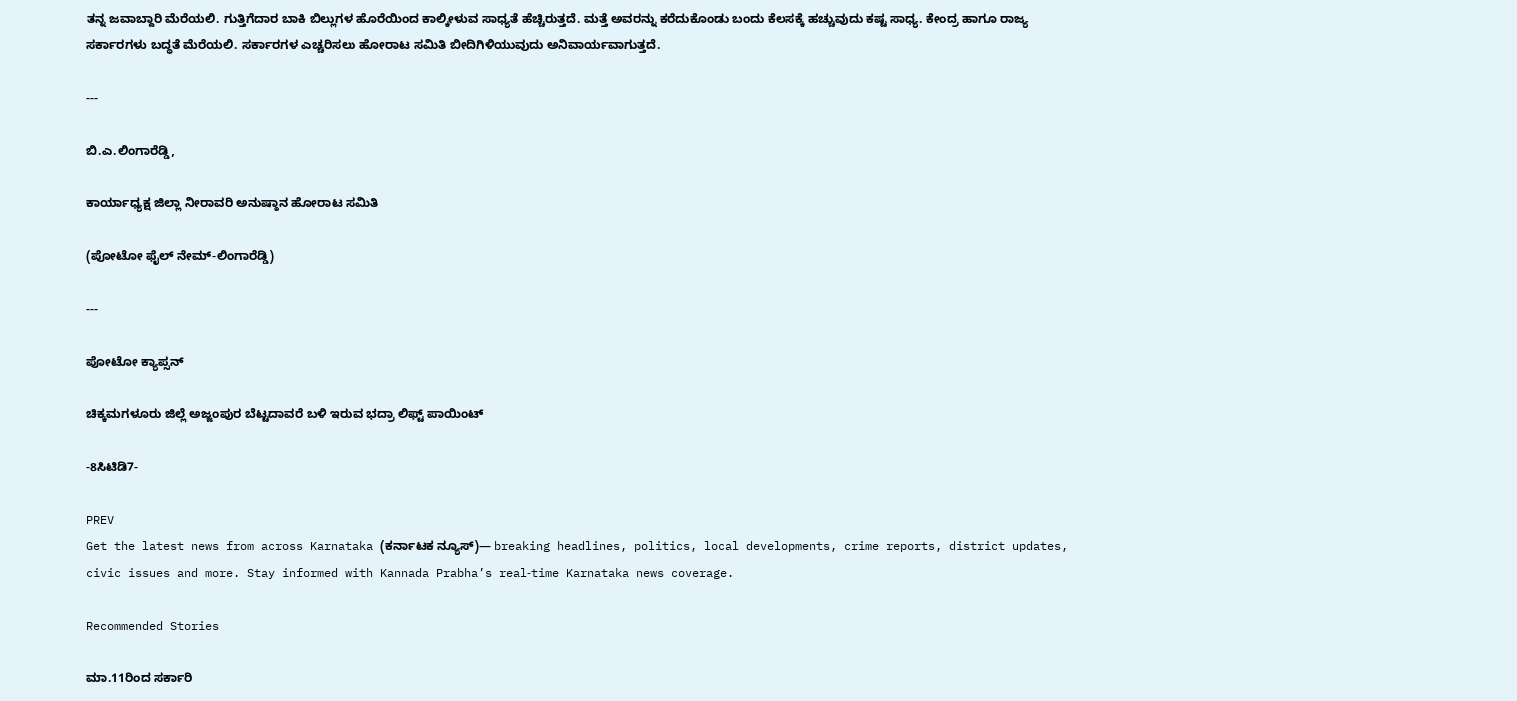ತನ್ನ ಜವಾಬ್ದಾರಿ ಮೆರೆಯಲಿ. ಗುತ್ತಿಗೆದಾರ ಬಾಕಿ ಬಿಲ್ಲುಗಳ ಹೊರೆಯಿಂದ ಕಾಲ್ಕೀಳುವ ಸಾಧ್ಯತೆ ಹೆಚ್ಚಿರುತ್ತದೆ. ಮತ್ತೆ ಅವರನ್ನು ಕರೆದುಕೊಂಡು ಬಂದು ಕೆಲಸಕ್ಕೆ ಹಚ್ಚುವುದು ಕಷ್ಟ ಸಾಧ್ಯ. ಕೇಂದ್ರ ಹಾಗೂ ರಾಜ್ಯ ಸರ್ಕಾರಗಳು ಬದ್ಧತೆ ಮೆರೆಯಲಿ. ಸರ್ಕಾರಗಳ ಎಚ್ಚರಿಸಲು ಹೋರಾಟ ಸಮಿತಿ ಬೀದಿಗಿಳಿಯುವುದು ಅನಿವಾರ್ಯವಾಗುತ್ತದೆ.

---

ಬಿ.ಎ.ಲಿಂಗಾರೆಡ್ಡಿ,

ಕಾರ್ಯಾಧ್ಯಕ್ಷ ಜಿಲ್ಲಾ ನೀರಾವರಿ ಅನುಷ್ಠಾನ ಹೋರಾಟ ಸಮಿತಿ

(ಪೋಟೋ ಫೈಲ್ ನೇಮ್-ಲಿಂಗಾರೆಡ್ಡಿ)

---

ಪೋಟೋ ಕ್ಯಾಪ್ಸನ್

ಚಿಕ್ಕಮಗಳೂರು ಜಿಲ್ಲೆ ಅಜ್ಜಂಪುರ ಬೆಟ್ಟದಾವರೆ ಬಳಿ ಇರುವ ಭದ್ರಾ ಲಿಫ್ಟ್ ಪಾಯಿಂಟ್

-8ಸಿಟಿಡಿ7-

PREV
Get the latest news from across Karnataka (ಕರ್ನಾಟಕ ನ್ಯೂಸ್)— breaking headlines, politics, local developments, crime reports, district updates, civic issues and more. Stay informed with Kannada Prabha’s real‑time Karnataka news coverage.

Recommended Stories

ಮಾ.11ರಿಂದ ಸರ್ಕಾರಿ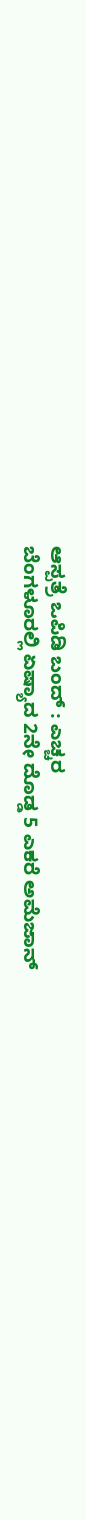ಆಸ್ಪತ್ರೆ ಒಪಿಡಿ ಬಂದ್‌ : ಎಚ್ಚರ
ಬೆಂಗಳೂರಲ್ಲಿ ಏಷ್ಯಾದ 2ನೇ ದೊಡ್ಡ 5 ಎಕರೆ ಅಮೆಜಾನ್‌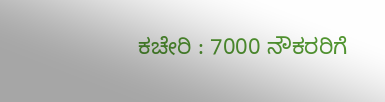ಕಚೇರಿ : 7000 ನೌಕರರಿಗೆ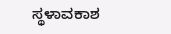ಸ್ಥಳಾವಕಾಶ